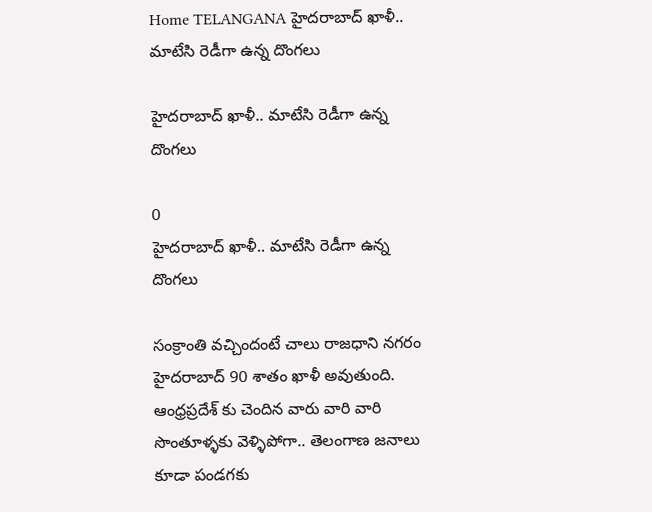Home TELANGANA హైదరాబాద్ ఖాళీ.. మాటేసి రెడీగా ఉన్న దొంగలు

హైదరాబాద్ ఖాళీ.. మాటేసి రెడీగా ఉన్న దొంగలు

0
హైదరాబాద్ ఖాళీ.. మాటేసి రెడీగా ఉన్న దొంగలు

సంక్రాంతి వచ్చిందంటే చాలు రాజధాని నగరం హైదరాబాద్ 90 శాతం ఖాళీ అవుతుంది. ఆంధ్రప్రదేశ్ కు చెందిన వారు వారి వారి సొంతూళ్ళకు వెళ్ళిపోగా.. తెలంగాణ జనాలు కూడా పండగకు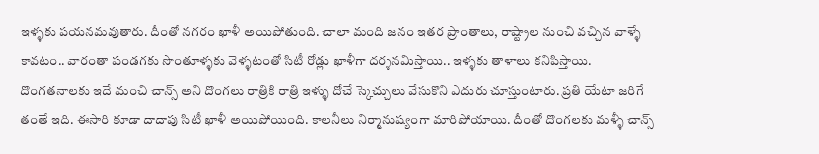ఇళ్ళకు పయనమవుతారు. దీంతో నగరం ఖాళీ అయిపోతుంది. చాలా మంది జనం ఇతర ప్రాంతాలు, రాష్ట్రాల నుంచి వచ్చిన వాళ్ళే కావటం.. వారంతా పండగకు సొంతూళ్ళకు వెళ్ళటంతో సిటీ రోడ్లు ఖాళీగా దర్శనమిస్తాయి.. ఇళ్ళకు తాళాలు కనిపిస్తాయి. దొంగతనాలకు ఇదే మంచి చాన్స్ అని దొంగలు రాత్రికి రాత్రి ఇళ్ళు దోచే స్కెచ్చులు వేసుకొని ఎదురు చూస్తుంటారు. ప్రతి యేటా జరిగే తంతే ఇది. ఈసారి కూడా దాదాపు సిటీ ఖాళీ అయిపోయింది. కాలనీలు నిర్మానుష్యంగా మారిపోయాయి. దీంతో దొంగలకు మళ్ళీ చాన్స్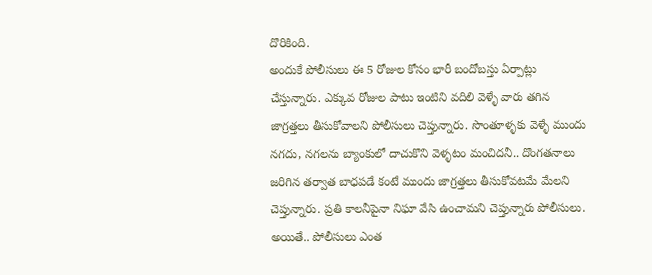దొరికింది.
అందుకే పోలీసులు ఈ 5 రోజుల కోసం భారీ బందోబస్తు ఏర్పాట్లు చేస్తున్నారు. ఎక్కువ రోజుల పాటు ఇంటిని వదిలి వెళ్ళే వారు తగిన జాగ్రత్తలు తీసుకోవాలని పోలీసులు చెప్తున్నారు. సొంతూళ్ళకు వెళ్ళే ముందు నగదు, నగలను బ్యాంకులో దాచుకొని వెళ్ళటం మంచిదనీ.. దొంగతనాలు జరిగిన తర్వాత బాధపడే కంటే ముందు జాగ్రత్తలు తీసుకోవటమే మేలని చెప్తున్నారు. ప్రతి కాలనీపైనా నిఘా వేసి ఉంచామని చెప్తున్నారు పోలీసులు. అయితే.. పోలీసులు ఎంత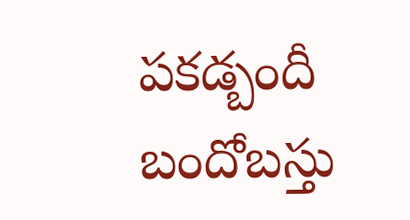పకడ్బందీ బందోబస్తు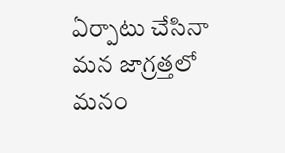ఏర్పాటు చేసినా మన జాగ్రత్తలో మనం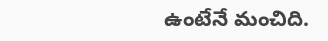ఉంటేనే మంచిది.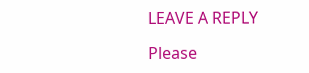LEAVE A REPLY

Please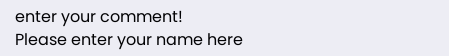enter your comment!
Please enter your name here